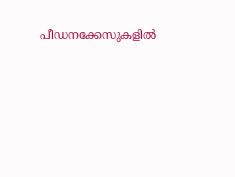പീഡനക്കേസുകളിൽ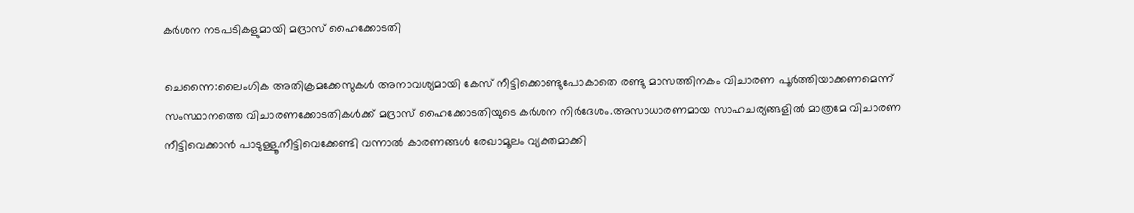കര്‍ശന നടപടികളുമായി മദ്രാസ് ഹൈക്കോടതി

ചെന്നൈ:ലൈംഗിക അതിക്രമക്കേസുകൾ അനാവശ്യമായി കേസ് നീട്ടിക്കൊണ്ടുപോകാതെ രണ്ടു മാസത്തിനകം വിചാരണ പൂർത്തിയാക്കണമെന്ന് സംസ്ഥാനത്തെ വിചാരണക്കോടതികൾക്ക് മദ്രാസ് ഹൈക്കോടതിയുടെ കർശന നിർദേശം.അസാധാരണമായ സാഹചര്യങ്ങളിൽ മാത്രമേ വിചാരണ നീട്ടിവെക്കാൻ പാടുള്ളൂ.നീട്ടിവെക്കേണ്ടി വന്നാൽ കാരണങ്ങൾ രേഖാമൂലം വ്യക്തമാക്കി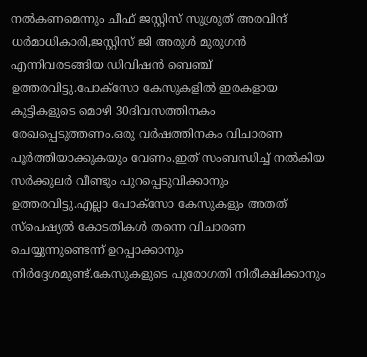നൽകണമെന്നും ചീഫ് ജസ്റ്റിസ് സുശ്രുത് അരവിന്ദ് ധർമാധികാരി,ജസ്റ്റിസ് ജി അരുൾ മുരുഗൻ എന്നിവരടങ്ങിയ ഡിവിഷൻ ബെഞ്ച് ഉത്തരവിട്ടു.പോക്സോ കേസുകളിൽ ഇരകളായ കുട്ടികളുടെ മൊഴി 30ദിവസത്തിനകം രേഖപ്പെടുത്തണം.ഒരു വർഷത്തിനകം വിചാരണ പൂർത്തിയാക്കുകയും വേണം.ഇത് സംബന്ധിച്ച് നൽകിയ സർക്കുലർ വീണ്ടും പുറപ്പെടുവിക്കാനും ഉത്തരവിട്ടു.എല്ലാ പോക്സോ കേസുകളും അതത് സ്പെഷ്യൽ കോടതികൾ തന്നെ വിചാരണ ചെയ്യുന്നുണ്ടെന്ന് ഉറപ്പാക്കാനും നിര്‍ദ്ദേശമുണ്ട്.കേസുകളുടെ പുരോഗതി നിരീക്ഷിക്കാനും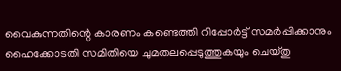വൈകുന്നതിന്റെ കാരണം കണ്ടെത്തി റിപ്പോർട്ട് സമർപ്പിക്കാനും ഹൈക്കോടതി സമിതിയെ ചുമതലപ്പെടുത്തുകയും ചെയ്തു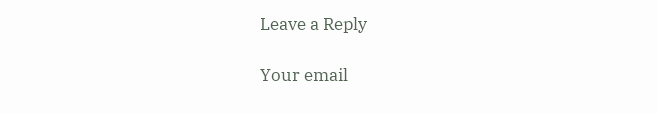Leave a Reply

Your email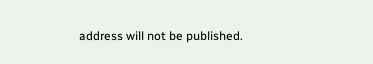address will not be published.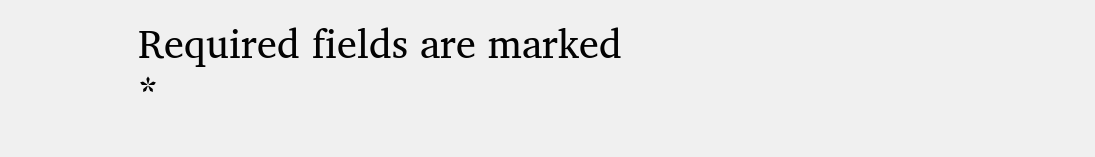Required fields are marked *